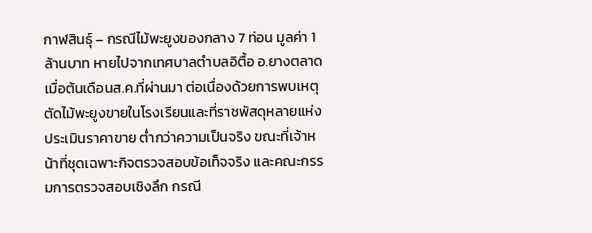กาฬสินธุ์ – กรณีไม้พะยูงของกลาง 7 ท่อน มูลค่า 1 ล้านบาท หายไปจากเทศบาลตำบลอิตื้อ อ.ยางตลาด เมื่อต้นเดือนส.ค.ที่ผ่านมา ต่อเนื่องด้วยการพบเหตุตัดไม้พะยูงขายในโรงเรียนและที่ราชพัสดุหลายแห่ง ประเมินราคาขาย ต่ำกว่าความเป็นจริง ขณะที่เจ้าหน้าที่ชุดเฉพาะกิจตรวจสอบข้อเท็จจริง และคณะกรรมการตรวจสอบเชิงลึก กรณี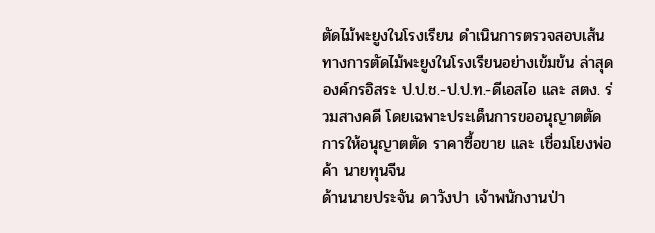ตัดไม้พะยูงในโรงเรียน ดำเนินการตรวจสอบเส้นทางการตัดไม้พะยูงในโรงเรียนอย่างเข้มข้น ล่าสุดองค์กรอิสระ ป.ป.ช.-ป.ป.ท.-ดีเอสไอ และ สตง. ร่วมสางคดี โดยเฉพาะประเด็นการขออนุญาตตัด การให้อนุญาตตัด ราคาซื้อขาย และ เชื่อมโยงพ่อค้า นายทุนจีน
ด้านนายประจัน ดาวังปา เจ้าพนักงานป่า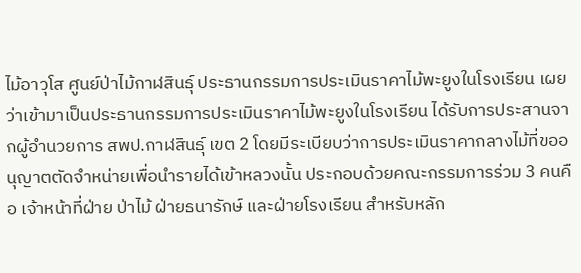ไม้อาวุโส ศูนย์ป่าไม้กาฬสินธุ์ ประธานกรรมการประเมินราคาไม้พะยูงในโรงเรียน เผยว่าเข้ามาเป็นประธานกรรมการประเมินราคาไม้พะยูงในโรงเรียน ได้รับการประสานจากผู้อำนวยการ สพป.กาฬสินธุ์ เขต 2 โดยมีระเบียบว่าการประเมินราคากลางไม้ที่ขออนุญาตตัดจำหน่ายเพื่อนำรายได้เข้าหลวงนั้น ประกอบด้วยคณะกรรมการร่วม 3 คนคือ เจ้าหน้าที่ฝ่าย ป่าไม้ ฝ่ายธนารักษ์ และฝ่ายโรงเรียน สำหรับหลัก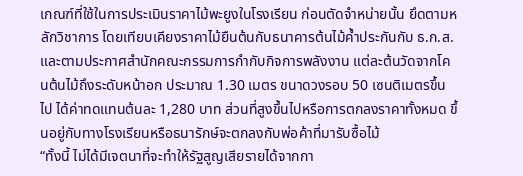เกณฑ์ที่ใช้ในการประเมินราคาไม้พะยูงในโรงเรียน ก่อนตัดจำหน่ายนั้น ยึดตามหลักวิชาการ โดยเทียบเคียงราคาไม้ยืนต้นกับธนาคารต้นไม้ค้ำประกันกับ ธ.ก.ส. และตามประกาศสำนักคณะกรรมการกำกับกิจการพลังงาน แต่ละต้นวัดจากโคนต้นไม้ถึงระดับหน้าอก ประมาณ 1.30 เมตร ขนาดวงรอบ 50 เซนติเมตรขึ้นไป ได้ค่าทดแทนต้นละ 1,280 บาท ส่วนที่สูงขึ้นไปหรือการตกลงราคาทั้งหมด ขึ้นอยู่กับทางโรงเรียนหรือธนารักษ์จะตกลงกับพ่อค้าที่มารับซื้อไม้
“ทั้งนี้ ไม่ได้มีเจตนาที่จะทำให้รัฐสูญเสียรายได้จากกา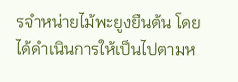รจำหน่ายไม้พะยูงยืนต้น โดยได้ดำเนินการให้เป็นไปตามห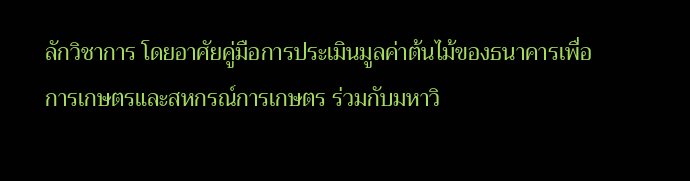ลักวิชาการ โดยอาศัยคู่มือการประเมินมูลค่าต้นไม้ของธนาคารเพื่อการเกษตรและสหกรณ์การเกษตร ร่วมกับมหาวิ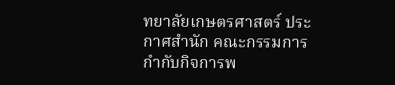ทยาลัยเกษตรศาสตร์ ประกาศสำนัก คณะกรรมการกำกับกิจการพ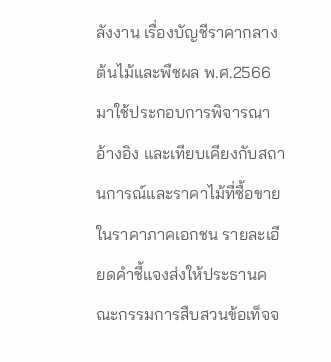ลังงาน เรื่องบัญชีราคากลางต้นไม้และพืชผล พ.ศ.2566 มาใช้ประกอบการพิจารณาอ้างอิง และเทียบเคียงกับสถานการณ์และราคาไม้ที่ซื้อขายในราคาภาคเอกชน รายละเอียดคำชี้แจงส่งให้ประธานคณะกรรมการสืบสวนข้อเท็จจ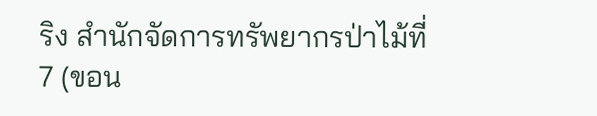ริง สำนักจัดการทรัพยากรป่าไม้ที่ 7 (ขอน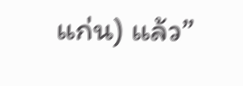แก่น) แล้ว”